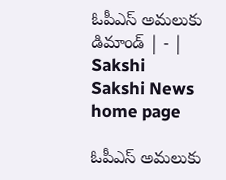ఓపీఎస్‌ అమలుకు డిమాండ్‌ | - | Sakshi
Sakshi News home page

ఓపీఎస్‌ అమలుకు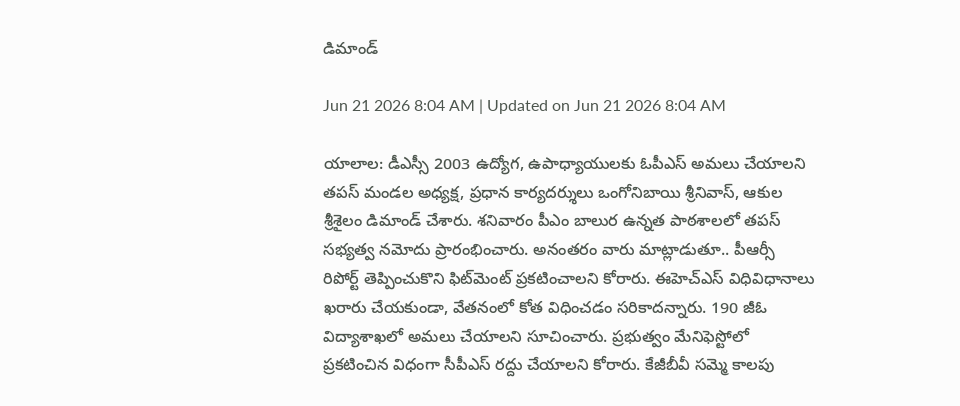డిమాండ్‌

Jun 21 2026 8:04 AM | Updated on Jun 21 2026 8:04 AM

యాలాల: డీఎస్సీ 2003 ఉద్యోగ, ఉపాధ్యాయులకు ఓపీఎస్‌ అమలు చేయాలని తపస్‌ మండల అధ్యక్ష, ప్రధాన కార్యదర్శులు ఒంగోనిబాయి శ్రీనివాస్‌, ఆకుల శ్రీశైలం డిమాండ్‌ చేశారు. శనివారం పీఎం బాలుర ఉన్నత పాఠశాలలో తపస్‌ సభ్యత్వ నమోదు ప్రారంభించారు. అనంతరం వారు మాట్లాడుతూ.. పీఆర్సీ రిపోర్ట్‌ తెప్పించుకొని ఫిట్‌మెంట్‌ ప్రకటించాలని కోరారు. ఈహెచ్‌ఎస్‌ విధివిధానాలు ఖరారు చేయకుండా, వేతనంలో కోత విధించడం సరికాదన్నారు. 190 జీఓ విద్యాశాఖలో అమలు చేయాలని సూచించారు. ప్రభుత్వం మేనిఫెస్టోలో ప్రకటించిన విధంగా సీపీఎస్‌ రద్దు చేయాలని కోరారు. కేజీబీవీ సమ్మె కాలపు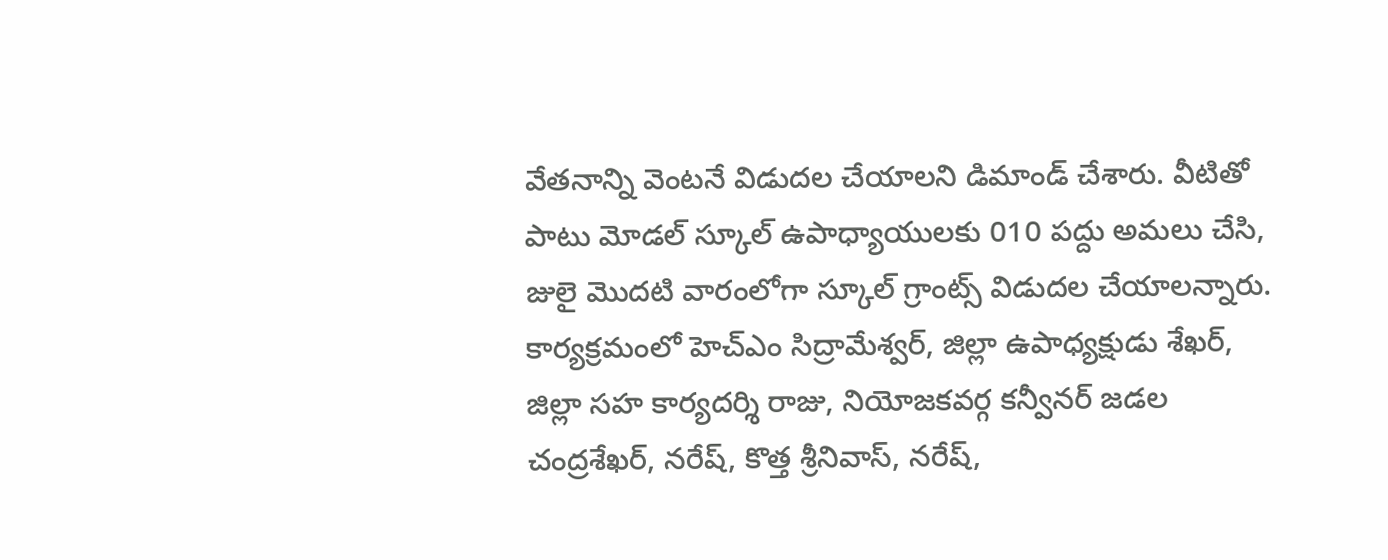వేతనాన్ని వెంటనే విడుదల చేయాలని డిమాండ్‌ చేశారు. వీటితో పాటు మోడల్‌ స్కూల్‌ ఉపాధ్యాయులకు 010 పద్దు అమలు చేసి, జులై మొదటి వారంలోగా స్కూల్‌ గ్రాంట్స్‌ విడుదల చేయాలన్నారు. కార్యక్రమంలో హెచ్‌ఎం సిద్రామేశ్వర్‌, జిల్లా ఉపాధ్యక్షుడు శేఖర్‌, జిల్లా సహ కార్యదర్శి రాజు, నియోజకవర్గ కన్వీనర్‌ జడల చంద్రశేఖర్‌, నరేష్‌, కొత్త శ్రీనివాస్‌, నరేష్‌,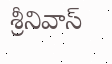శ్రీనివాస్‌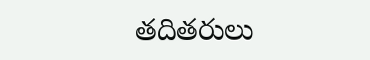తదితరులు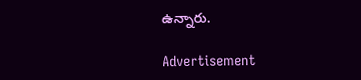ఉన్నారు.

Advertisement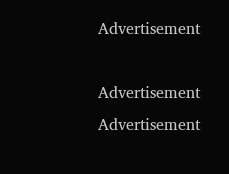Advertisement

Advertisement
Advertisement